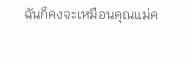ฉันก็คงจะเหมือนคุณแม่ค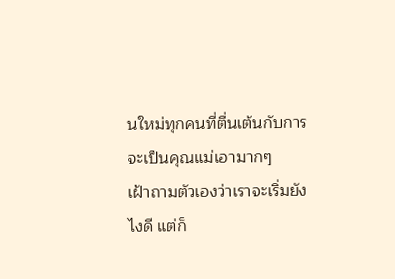นใหม่ทุกคนที่ตื่นเต้นกับการจะเป็นคุณแม่เอามากๆ
เฝ้าถามตัวเองว่าเราจะเริ่มยังไงดี แต่ก็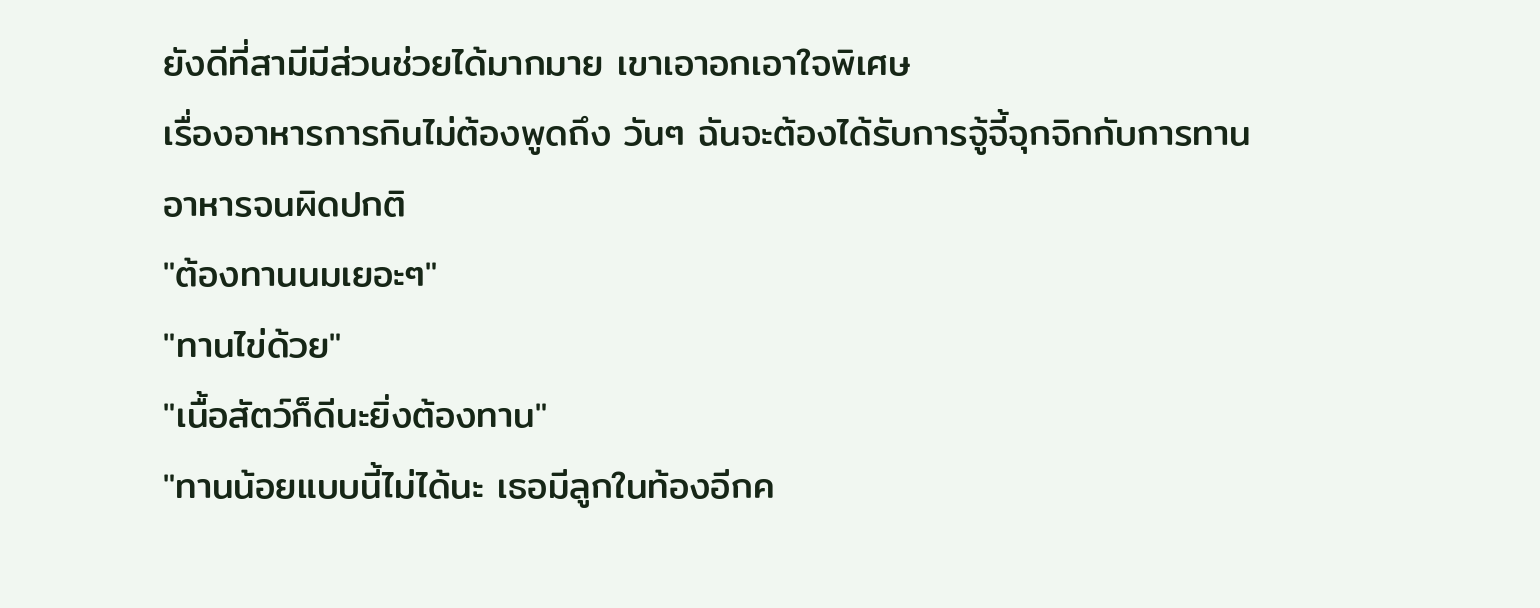ยังดีที่สามีมีส่วนช่วยได้มากมาย เขาเอาอกเอาใจพิเศษ
เรื่องอาหารการกินไม่ต้องพูดถึง วันๆ ฉันจะต้องได้รับการจู้จี้จุกจิกกับการทานอาหารจนผิดปกติ
"ต้องทานนมเยอะๆ"
"ทานไข่ด้วย"
"เนื้อสัตว์ก็ดีนะยิ่งต้องทาน"
"ทานน้อยแบบนี้ไม่ได้นะ เธอมีลูกในท้องอีกค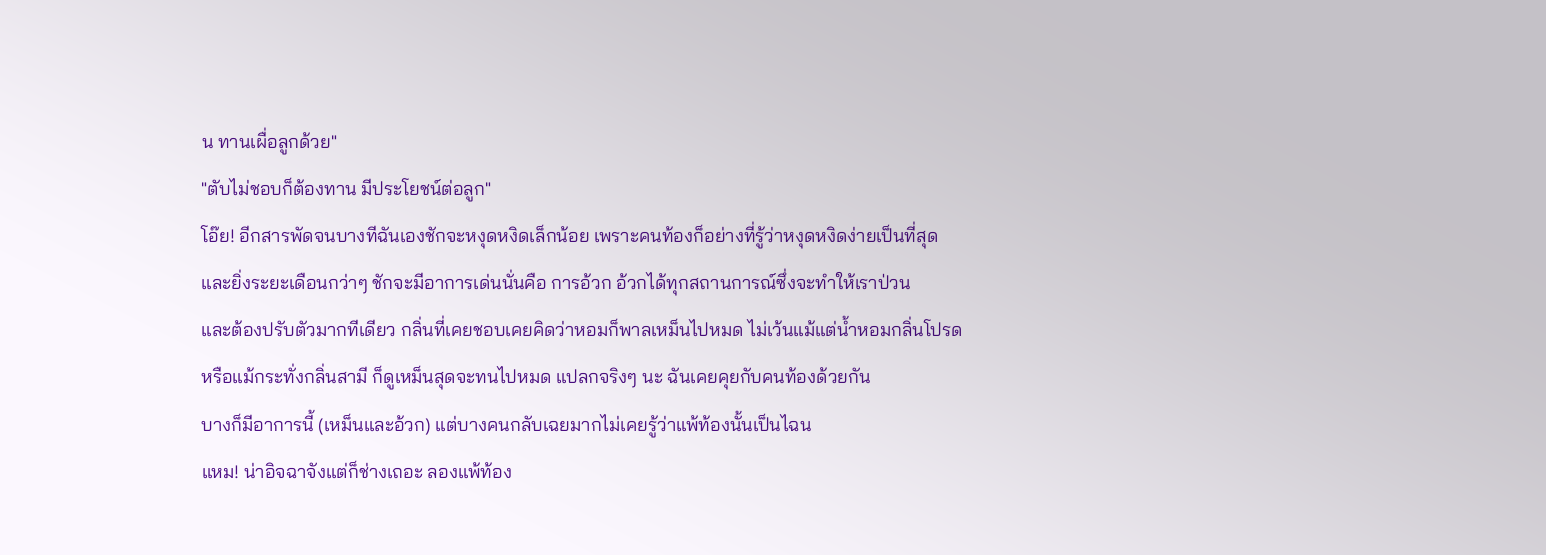น ทานเผื่อลูกด้วย"
"ตับไม่ชอบก็ต้องทาน มีประโยชน์ต่อลูก"
โอ๊ย! อีกสารพัดจนบางทีฉันเองชักจะหงุดหงิดเล็กน้อย เพราะคนท้องก็อย่างที่รู้ว่าหงุดหงิดง่ายเป็นที่สุด
และยิ่งระยะเดือนกว่าๆ ชักจะมีอาการเด่นนั่นคือ การอ้วก อ้วกได้ทุกสถานการณ์ซึ่งจะทำให้เราป่วน
และต้องปรับตัวมากทีเดียว กลิ่นที่เคยชอบเคยคิดว่าหอมก็พาลเหม็นไปหมด ไม่เว้นแม้แต่น้ำหอมกลิ่นโปรด
หรือแม้กระทั่งกลิ่นสามี ก็ดูเหม็นสุดจะทนไปหมด แปลกจริงๆ นะ ฉันเคยคุยกับคนท้องด้วยกัน
บางก็มีอาการนี้ (เหม็นและอ้วก) แต่บางคนกลับเฉยมากไม่เคยรู้ว่าแพ้ท้องนั้นเป็นไฉน
แหม! น่าอิจฉาจังแต่ก็ช่างเถอะ ลองแพ้ท้อง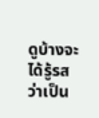ดูบ้างจะได้รู้รสว่าเป็น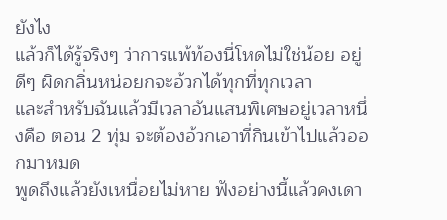ยังไง
แล้วก็ได้รู้จริงๆ ว่าการแพ้ท้องนี่โหดไม่ใช่น้อย อยู่ดีๆ ผิดกลิ่นหน่อยกจะอ้วกได้ทุกที่ทุกเวลา
และสำหรับฉันแล้วมีเวลาอันแสนพิเศษอยู่เวลาหนึ่งคือ ตอน 2 ทุ่ม จะต้องอ้วกเอาที่กินเข้าไปแล้วออกมาหมด
พูดถึงแล้วยังเหนื่อยไม่หาย ฟังอย่างนี้แล้วคงเดา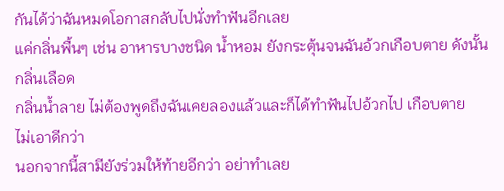กันได้ว่าฉันหมดโอกาสกลับไปนั่งทำฟันอีกเลย
แค่กลิ่นพื้นๆ เช่น อาหารบางชนิด น้ำหอม ยังกระตุ้นจนฉันอ้วกเกือบตาย ดังนั้น กลิ่นเลือด
กลิ่นน้ำลาย ไม่ต้องพูดถึงฉันเคยลองแล้วและก็ได้ทำฟันไปอ้วกไป เกือบตาย
ไม่เอาดีกว่า
นอกจากนี้สามียังร่วมให้ท้ายอีกว่า อย่าทำเลย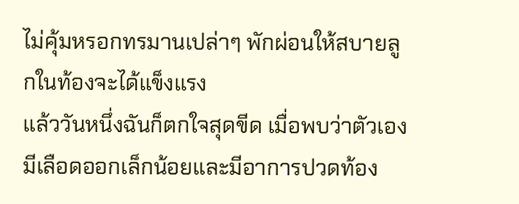ไม่คุ้มหรอกทรมานเปล่าๆ พักผ่อนให้สบายลูกในท้องจะได้แข็งแรง
แล้ววันหนึ่งฉันก็ตกใจสุดขีด เมื่อพบว่าตัวเองมีเลือดออกเล็กน้อยและมีอาการปวดท้อง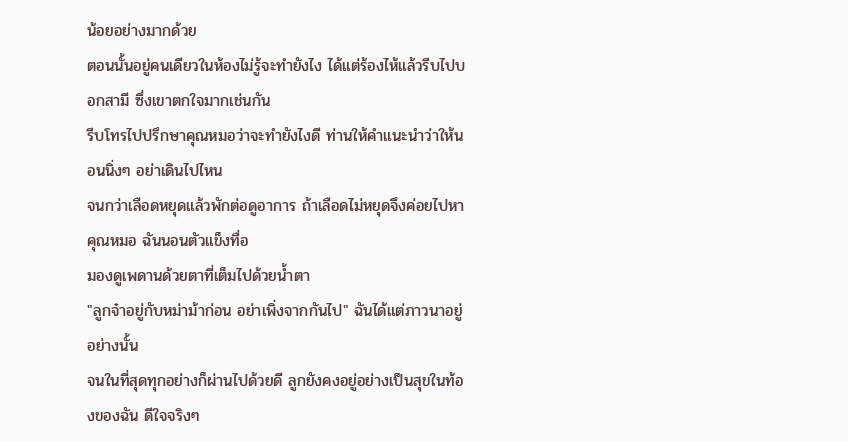น้อยอย่างมากด้วย
ตอนนั้นอยู่คนเดียวในห้องไม่รู้จะทำยังไง ได้แต่ร้องไห้แล้วรีบไปบอกสามี ซึ่งเขาตกใจมากเช่นกัน
รีบโทรไปปรึกษาคุณหมอว่าจะทำยังไงดี ท่านให้คำแนะนำว่าให้นอนนิ่งๆ อย่าเดินไปไหน
จนกว่าเลือดหยุดแล้วพักต่อดูอาการ ถ้าเลือดไม่หยุดจึงค่อยไปหาคุณหมอ ฉันนอนตัวแข็งทื่อ
มองดูเพดานด้วยตาที่เต็มไปด้วยน้ำตา
"ลูกจ๋าอยู่กับหม่าม้าก่อน อย่าเพิ่งจากกันไป" ฉันได้แต่ภาวนาอยู่อย่างนั้น
จนในที่สุดทุกอย่างก็ผ่านไปด้วยดี ลูกยังคงอยู่อย่างเป็นสุขในท้องของฉัน ดีใจจริงๆ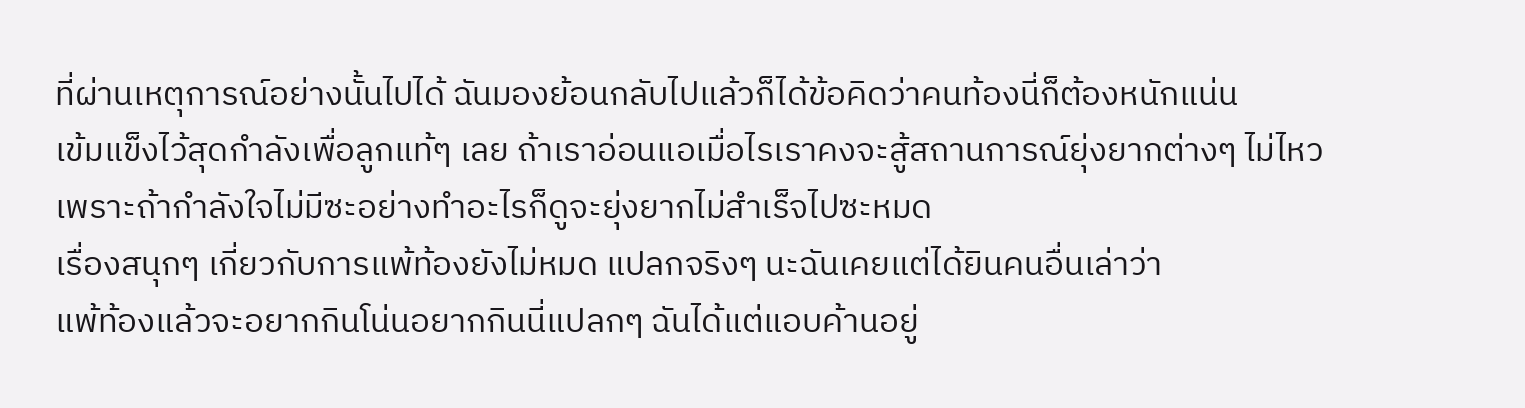ที่ผ่านเหตุการณ์อย่างนั้นไปได้ ฉันมองย้อนกลับไปแล้วก็ได้ข้อคิดว่าคนท้องนี่ก็ต้องหนักแน่น
เข้มแข็งไว้สุดกำลังเพื่อลูกแท้ๆ เลย ถ้าเราอ่อนแอเมื่อไรเราคงจะสู้สถานการณ์ยุ่งยากต่างๆ ไม่ไหว
เพราะถ้ากำลังใจไม่มีซะอย่างทำอะไรก็ดูจะยุ่งยากไม่สำเร็จไปซะหมด
เรื่องสนุกๆ เกี่ยวกับการแพ้ท้องยังไม่หมด แปลกจริงๆ นะฉันเคยแต่ได้ยินคนอื่นเล่าว่า
แพ้ท้องแล้วจะอยากกินโน่นอยากกินนี่แปลกๆ ฉันได้แต่แอบค้านอยู่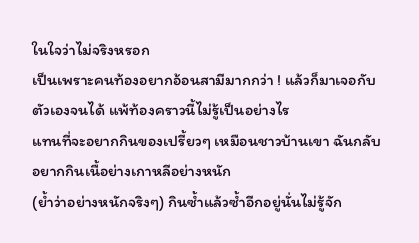ในใจว่าไม่จริงหรอก
เป็นเพราะคนท้องอยากอ้อนสามีมากกว่า ! แล้วก็มาเจอกับตัวเองจนได้ แพ้ท้องคราวนี้ไม่รู้เป็นอย่างไร
แทนที่จะอยากกินของเปรี้ยวๆ เหมือนชาวบ้านเขา ฉันกลับอยากกินเนื้อย่างเกาหลีอย่างหนัก
(ย้ำว่าอย่างหนักจริงๆ) กินซ้ำแล้วซ้ำอีกอยู่นั่นไม่รู้จัก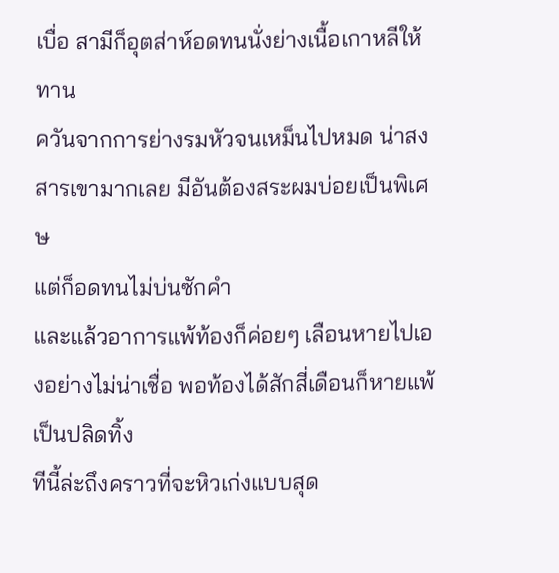เบื่อ สามีก็อุตส่าห์อดทนนั่งย่างเนื้อเกาหลีให้ทาน
ควันจากการย่างรมหัวจนเหม็นไปหมด น่าสงสารเขามากเลย มีอันต้องสระผมบ่อยเป็นพิเศษ
แต่ก็อดทนไม่บ่นซักคำ
และแล้วอาการแพ้ท้องก็ค่อยๆ เลือนหายไปเองอย่างไม่น่าเชื่อ พอท้องได้สักสี่เดือนก็หายแพ้เป็นปลิดทิ้ง
ทีนี้ล่ะถึงคราวที่จะหิวเก่งแบบสุด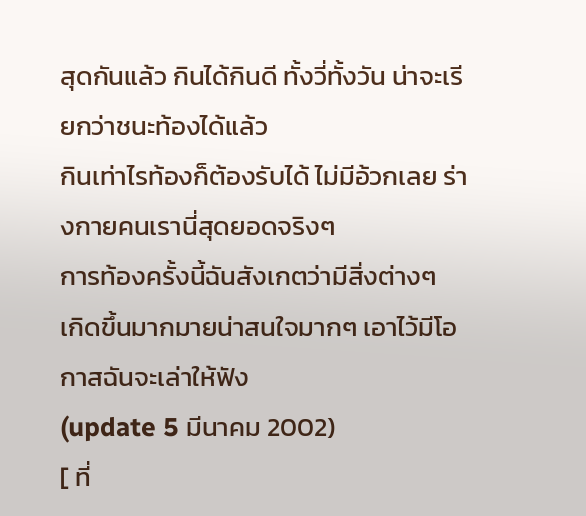สุดกันแล้ว กินได้กินดี ทั้งวี่ทั้งวัน น่าจะเรียกว่าชนะท้องได้แล้ว
กินเท่าไรท้องก็ต้องรับได้ ไม่มีอ้วกเลย ร่างกายคนเรานี่สุดยอดจริงๆ
การท้องครั้งนี้ฉันสังเกตว่ามีสิ่งต่างๆ
เกิดขึ้นมากมายน่าสนใจมากๆ เอาไว้มีโอกาสฉันจะเล่าให้ฟัง
(update 5 มีนาคม 2002)
[ ที่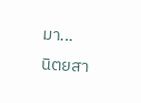มา...
นิตยสา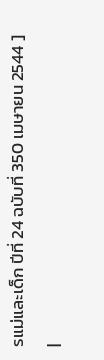รแม่และเด็ก ปีที่ 24 ฉบับที่ 350 เมษายน 2544 ]
|